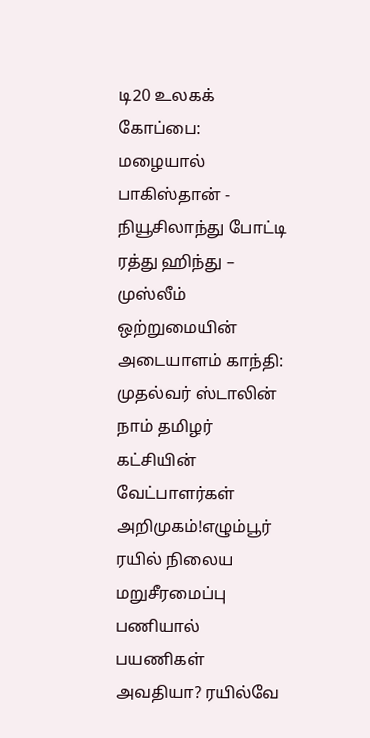டி20 உலகக் கோப்பை: மழையால் பாகிஸ்தான் - நியூசிலாந்து போட்டி ரத்து ஹிந்து – முஸ்லீம் ஒற்றுமையின் அடையாளம் காந்தி: முதல்வர் ஸ்டாலின் நாம் தமிழர் கட்சியின் வேட்பாளர்கள் அறிமுகம்!எழும்பூர் ரயில் நிலைய மறுசீரமைப்பு பணியால் பயணிகள் அவதியா? ரயில்வே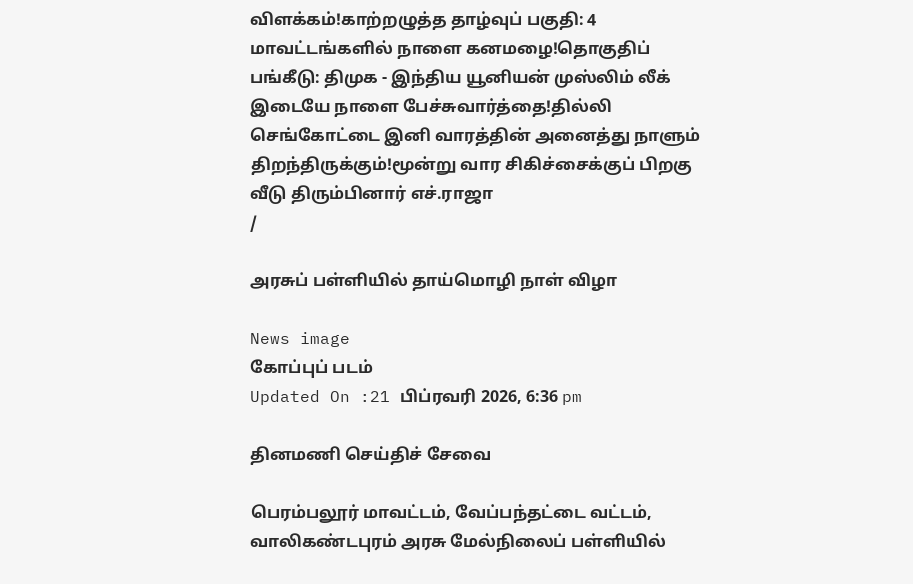விளக்கம்!காற்றழுத்த தாழ்வுப் பகுதி: 4 மாவட்டங்களில் நாளை கனமழை!தொகுதிப் பங்கீடு: திமுக - இந்திய யூனியன் முஸ்லிம் லீக் இடையே நாளை பேச்சுவார்த்தை!தில்லி செங்கோட்டை இனி வாரத்தின் அனைத்து நாளும் திறந்திருக்கும்!மூன்று வார சிகிச்சைக்குப் பிறகு வீடு திரும்பினார் எச்.ராஜா
/

அரசுப் பள்ளியில் தாய்மொழி நாள் விழா

News image
கோப்புப் படம்
Updated On :21 பிப்ரவரி 2026, 6:36 pm

தினமணி செய்திச் சேவை

பெரம்பலூர் மாவட்டம், வேப்பந்தட்டை வட்டம், வாலிகண்டபுரம் அரசு மேல்நிலைப் பள்ளியில்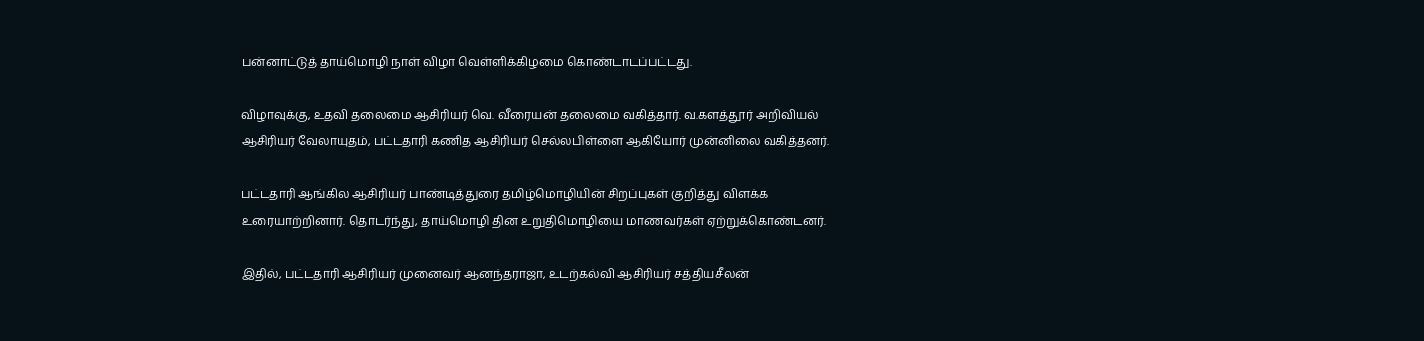பன்னாட்டுத் தாய்மொழி நாள் விழா வெள்ளிக்கிழமை கொண்டாடப்பட்டது.

விழாவுக்கு, உதவி தலைமை ஆசிரியர் வெ. வீரையன் தலைமை வகித்தார். வ.களத்தூர் அறிவியல் ஆசிரியர் வேலாயுதம், பட்டதாரி கணித ஆசிரியர் செல்லபிள்ளை ஆகியோர் முன்னிலை வகித்தனர்.

பட்டதாரி ஆங்கில ஆசிரியர் பாண்டித்துரை தமிழ்மொழியின் சிறப்புகள் குறித்து விளக்க உரையாற்றினார். தொடர்ந்து, தாய்மொழி தின உறுதிமொழியை மாணவர்கள் ஏற்றுக்கொண்டனர்.

இதில், பட்டதாரி ஆசிரியர் முனைவர் ஆனந்தராஜா, உடற்கல்வி ஆசிரியர் சத்தியசீலன்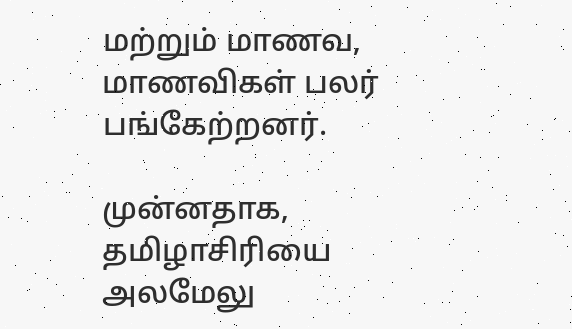மற்றும் மாணவ, மாணவிகள் பலர் பங்கேற்றனர்.

முன்னதாக, தமிழாசிரியை அலமேலு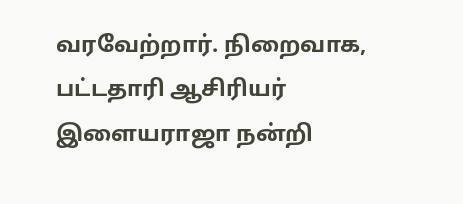வரவேற்றார். நிறைவாக, பட்டதாரி ஆசிரியர் இளையராஜா நன்றி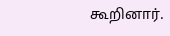கூறினார்.